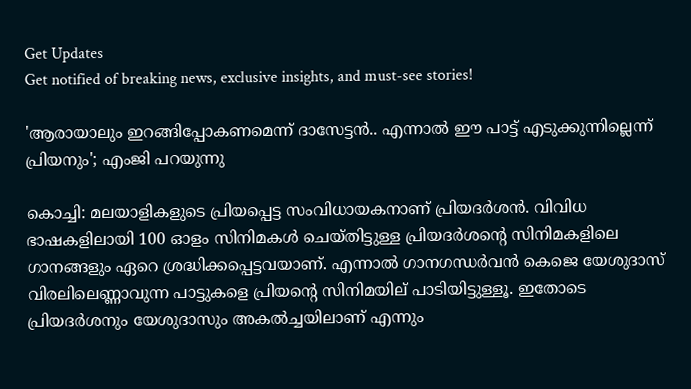Get Updates
Get notified of breaking news, exclusive insights, and must-see stories!

'ആരായാലും ഇറങ്ങിപ്പോകണമെന്ന് ദാസേട്ടന്‍.. എന്നാല്‍ ഈ പാട്ട് എടുക്കുന്നില്ലെന്ന് പ്രിയനും'; എംജി പറയുന്നു

കൊച്ചി: മലയാളികളുടെ പ്രിയപ്പെട്ട സംവിധായകനാണ് പ്രിയദര്‍ശന്‍. വിവിധ ഭാഷകളിലായി 100 ഓളം സിനിമകള്‍ ചെയ്തിട്ടുള്ള പ്രിയദര്‍ശന്റെ സിനിമകളിലെ ഗാനങ്ങളും ഏറെ ശ്രദ്ധിക്കപ്പെട്ടവയാണ്. എന്നാല്‍ ഗാനഗന്ധര്‍വന്‍ കെജെ യേശുദാസ് വിരലിലെണ്ണാവുന്ന പാട്ടുകളെ പ്രിയന്റെ സിനിമയില് പാടിയിട്ടുള്ളൂ. ഇതോടെ പ്രിയദര്‍ശനും യേശുദാസും അകല്‍ച്ചയിലാണ് എന്നും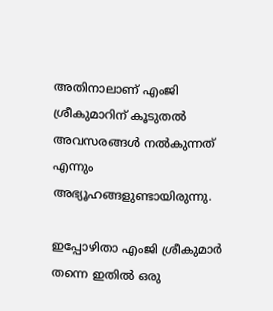അതിനാലാണ് എംജി ശ്രീകുമാറിന് കൂടുതല്‍ അവസരങ്ങള്‍ നല്‍കുന്നത് എന്നും അഭ്യൂഹങ്ങളുണ്ടായിരുന്നു.

ഇപ്പോഴിതാ എംജി ശ്രീകുമാര്‍ തന്നെ ഇതില്‍ ഒരു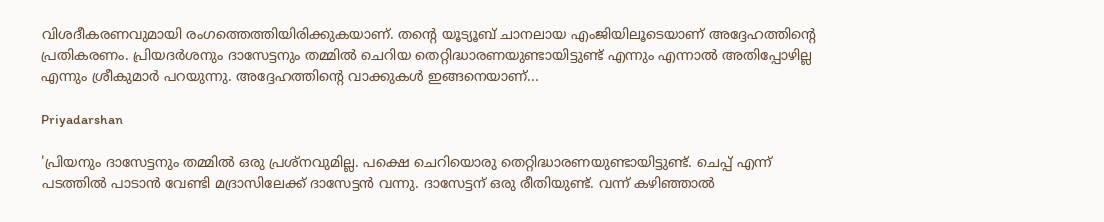വിശദീകരണവുമായി രംഗത്തെത്തിയിരിക്കുകയാണ്. തന്റെ യൂട്യൂബ് ചാനലായ എംജിയിലൂടെയാണ് അദ്ദേഹത്തിന്റെ പ്രതികരണം. പ്രിയദര്‍ശനും ദാസേട്ടനും തമ്മില്‍ ചെറിയ തെറ്റിദ്ധാരണയുണ്ടായിട്ടുണ്ട് എന്നും എന്നാല്‍ അതിപ്പോഴില്ല എന്നും ശ്രീകുമാര്‍ പറയുന്നു. അദ്ദേഹത്തിന്റെ വാക്കുകള്‍ ഇങ്ങനെയാണ്...

Priyadarshan

'പ്രിയനും ദാസേട്ടനും തമ്മില്‍ ഒരു പ്രശ്‌നവുമില്ല. പക്ഷെ ചെറിയൊരു തെറ്റിദ്ധാരണയുണ്ടായിട്ടുണ്ട്. ചെപ്പ് എന്ന് പടത്തില്‍ പാടാന്‍ വേണ്ടി മദ്രാസിലേക്ക് ദാസേട്ടന്‍ വന്നു. ദാസേട്ടന് ഒരു രീതിയുണ്ട്. വന്ന് കഴിഞ്ഞാല്‍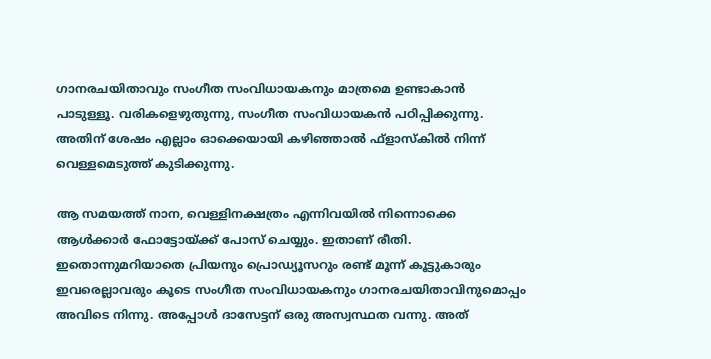ഗാനരചയിതാവും സംഗീത സംവിധായകനും മാത്രമെ ഉണ്ടാകാന്‍ പാടുള്ളൂ. വരികളെഴുതുന്നു, സംഗീത സംവിധായകന്‍ പഠിപ്പിക്കുന്നു. അതിന് ശേഷം എല്ലാം ഓക്കെയായി കഴിഞ്ഞാല്‍ ഫ്‌ളാസ്‌കില്‍ നിന്ന് വെള്ളമെടുത്ത് കുടിക്കുന്നു.

ആ സമയത്ത് നാന, വെള്ളിനക്ഷത്രം എന്നിവയില്‍ നിന്നൊക്കെ ആള്‍ക്കാര്‍ ഫോട്ടോയ്ക്ക് പോസ് ചെയ്യും. ഇതാണ് രീതി. ഇതൊന്നുമറിയാതെ പ്രിയനും പ്രൊഡ്യൂസറും രണ്ട് മൂന്ന് കൂട്ടുകാരും ഇവരെല്ലാവരും കൂടെ സംഗീത സംവിധായകനും ഗാനരചയിതാവിനുമൊപ്പം അവിടെ നിന്നു. അപ്പോള്‍ ദാസേട്ടന് ഒരു അസ്വസ്ഥത വന്നു. അത്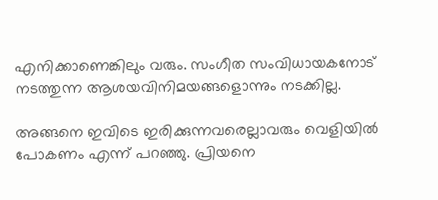എനിക്കാണെങ്കിലും വരും. സംഗീത സംവിധായകനോട് നടത്തുന്ന ആശയവിനിമയങ്ങളൊന്നും നടക്കില്ല.

അങ്ങനെ ഇവിടെ ഇരിക്കുന്നവരെല്ലാവരും വെളിയില്‍ പോകണം എന്ന് പറഞ്ഞു. പ്രിയനെ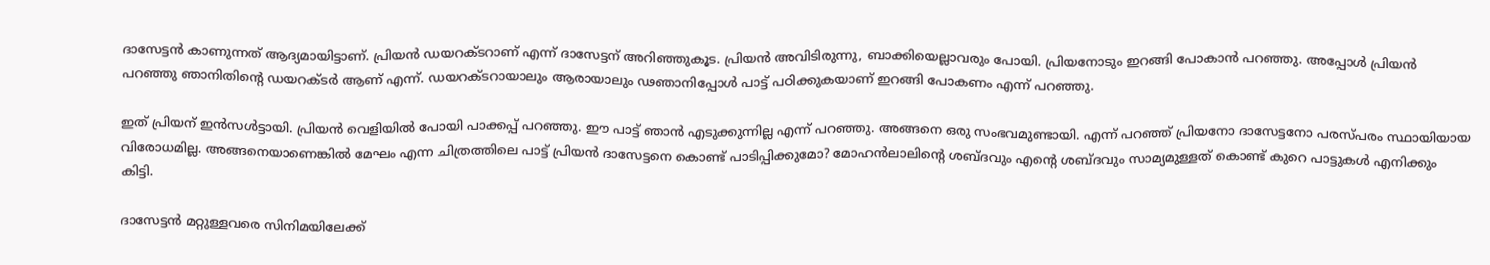ദാസേട്ടന്‍ കാണുന്നത് ആദ്യമായിട്ടാണ്. പ്രിയന്‍ ഡയറക്ടറാണ് എന്ന് ദാസേട്ടന് അറിഞ്ഞുകൂട. പ്രിയന്‍ അവിടിരുന്നു, ബാക്കിയെല്ലാവരും പോയി. പ്രിയനോടും ഇറങ്ങി പോകാന്‍ പറഞ്ഞു. അപ്പോള്‍ പ്രിയന്‍ പറഞ്ഞു ഞാനിതിന്റെ ഡയറക്ടര്‍ ആണ് എന്ന്. ഡയറക്ടറായാലും ആരായാലും ഢഞാനിപ്പോള്‍ പാട്ട് പഠിക്കുകയാണ് ഇറങ്ങി പോകണം എന്ന് പറഞ്ഞു.

ഇത് പ്രിയന് ഇന്‍സള്‍ട്ടായി. പ്രിയന്‍ വെളിയില്‍ പോയി പാക്കപ്പ് പറഞ്ഞു. ഈ പാട്ട് ഞാന്‍ എടുക്കുന്നില്ല എന്ന് പറഞ്ഞു. അങ്ങനെ ഒരു സംഭവമുണ്ടായി. എന്ന് പറഞ്ഞ് പ്രിയനോ ദാസേട്ടനോ പരസ്പരം സ്ഥായിയായ വിരോധമില്ല. അങ്ങനെയാണെങ്കില്‍ മേഘം എന്ന ചിത്രത്തിലെ പാട്ട് പ്രിയന്‍ ദാസേട്ടനെ കൊണ്ട് പാടിപ്പിക്കുമോ? മോഹന്‍ലാലിന്റെ ശബ്ദവും എന്റെ ശബ്ദവും സാമ്യമുള്ളത് കൊണ്ട് കുറെ പാട്ടുകള്‍ എനിക്കും കിട്ടി.

ദാസേട്ടന്‍ മറ്റുള്ളവരെ സിനിമയിലേക്ക്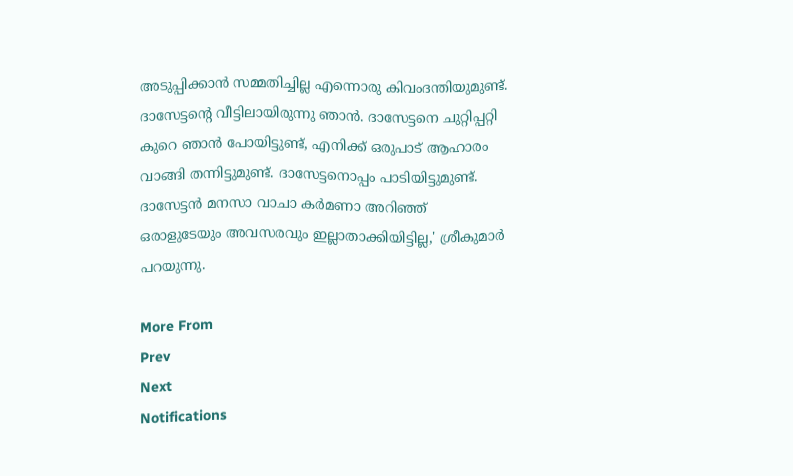അടുപ്പിക്കാന്‍ സമ്മതിച്ചില്ല എന്നൊരു കിവംദന്തിയുമുണ്ട്. ദാസേട്ടന്റെ വീട്ടിലായിരുന്നു ഞാന്‍. ദാസേട്ടനെ ചുറ്റിപ്പറ്റി കുറെ ഞാന്‍ പോയിട്ടുണ്ട്, എനിക്ക് ഒരുപാട് ആഹാരം വാങ്ങി തന്നിട്ടുമുണ്ട്. ദാസേട്ടനൊപ്പം പാടിയിട്ടുമുണ്ട്. ദാസേട്ടന്‍ മനസാ വാചാ കര്‍മണാ അറിഞ്ഞ് ഒരാളുടേയും അവസരവും ഇല്ലാതാക്കിയിട്ടില്ല,' ശ്രീകുമാര്‍ പറയുന്നു.

More From
Prev
Next
Notifications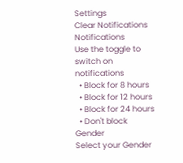Settings
Clear Notifications
Notifications
Use the toggle to switch on notifications
  • Block for 8 hours
  • Block for 12 hours
  • Block for 24 hours
  • Don't block
Gender
Select your Gender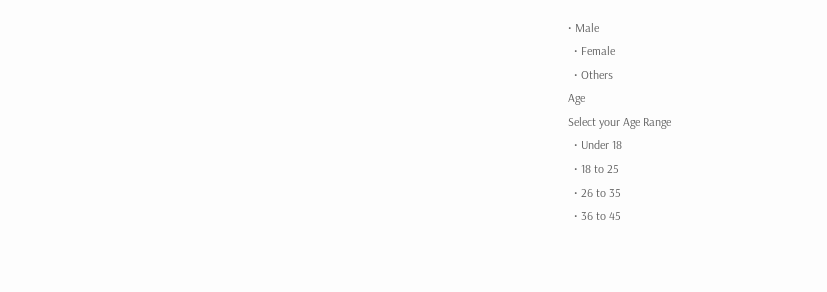• Male
  • Female
  • Others
Age
Select your Age Range
  • Under 18
  • 18 to 25
  • 26 to 35
  • 36 to 45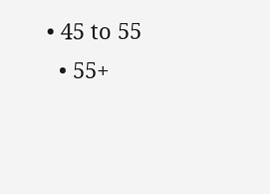• 45 to 55
  • 55+